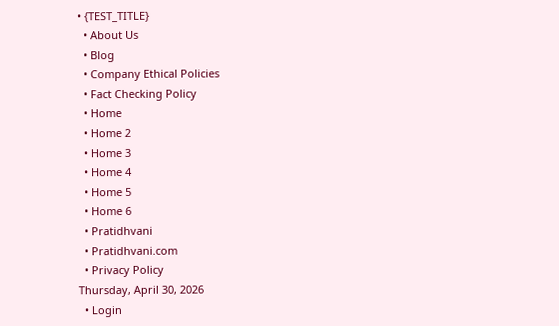• {TEST_TITLE}
  • About Us
  • Blog
  • Company Ethical Policies
  • Fact Checking Policy
  • Home
  • Home 2
  • Home 3
  • Home 4
  • Home 5
  • Home 6
  • Pratidhvani
  • Pratidhvani.com
  • Privacy Policy
Thursday, April 30, 2026
  • Login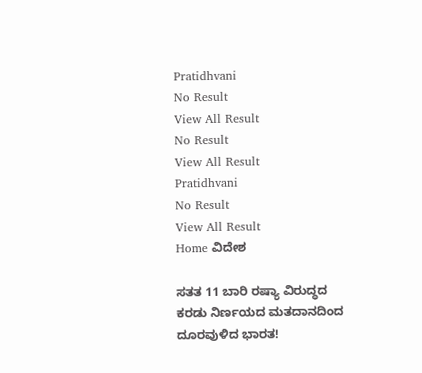Pratidhvani
No Result
View All Result
No Result
View All Result
Pratidhvani
No Result
View All Result
Home ವಿದೇಶ

ಸತತ 11 ಬಾರಿ ರಷ್ಯಾ ವಿರುದ್ಧದ ಕರಡು ನಿರ್ಣಯದ ಮತದಾನದಿಂದ ದೂರವುಳಿದ ಭಾರತ!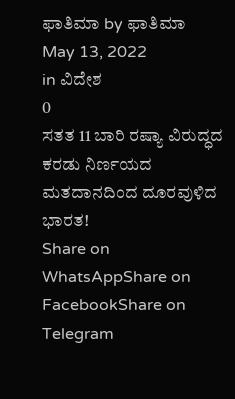ಫಾತಿಮಾ by ಫಾತಿಮಾ
May 13, 2022
in ವಿದೇಶ
0
ಸತತ 11 ಬಾರಿ ರಷ್ಯಾ ವಿರುದ್ಧದ ಕರಡು ನಿರ್ಣಯದ ಮತದಾನದಿಂದ ದೂರವುಳಿದ ಭಾರತ!
Share on WhatsAppShare on FacebookShare on Telegram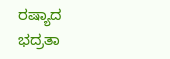ರಷ್ಯಾದ ಭದ್ರತಾ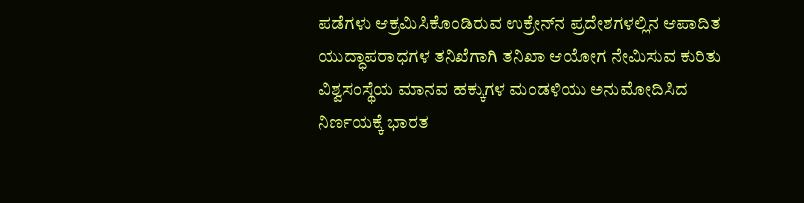ಪಡೆಗಳು ಆಕ್ರಮಿಸಿಕೊಂಡಿರುವ ಉಕ್ರೇನ್‌ನ ಪ್ರದೇಶಗಳಲ್ಲಿನ ಆಪಾದಿತ ಯುದ್ಧಾಪರಾಧಗಳ ತನಿಖೆಗಾಗಿ ತನಿಖಾ ಆಯೋಗ ನೇಮಿಸುವ ಕುರಿತು ವಿಶ್ವಸಂಸ್ಥೆಯ ಮಾನವ ಹಕ್ಕುಗಳ ಮಂಡಳಿಯು ಅನುಮೋದಿಸಿದ ನಿರ್ಣಯಕ್ಕೆ ಭಾರತ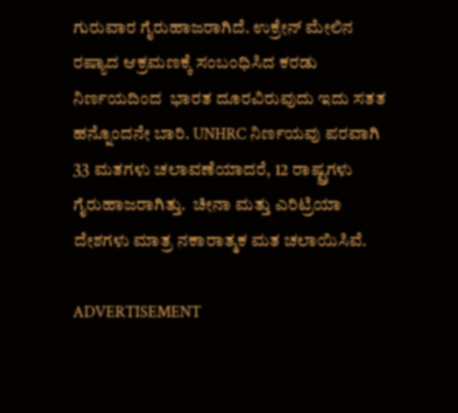ಗುರುವಾರ ಗೈರುಹಾಜರಾಗಿದೆ. ಉಕ್ರೇನ್ ಮೇಲಿನ ರಷ್ಯಾದ ಆಕ್ರಮಣಕ್ಕೆ ಸಂಬಂಧಿಸಿದ ಕರಡು ನಿರ್ಣಯದಿಂದ  ಭಾರತ ದೂರವಿರುವುದು ಇದು ಸತತ ಹನ್ನೊಂದನೇ ಬಾರಿ. UNHRC ನಿರ್ಣಯವು ಪರವಾಗಿ 33 ಮತಗಳು ಚಲಾವಣೆಯಾದರೆ, 12 ರಾಷ್ಟ್ರಗಳು ಗೈರುಹಾಜರಾಗಿತ್ತು.  ಚೀನಾ ಮತ್ತು ಎರಿಟ್ರಿಯಾ ದೇಶಗಳು ಮಾತ್ರ ನಕಾರಾತ್ಮಕ ಮತ ಚಲಾಯಿಸಿವೆ.

ADVERTISEMENT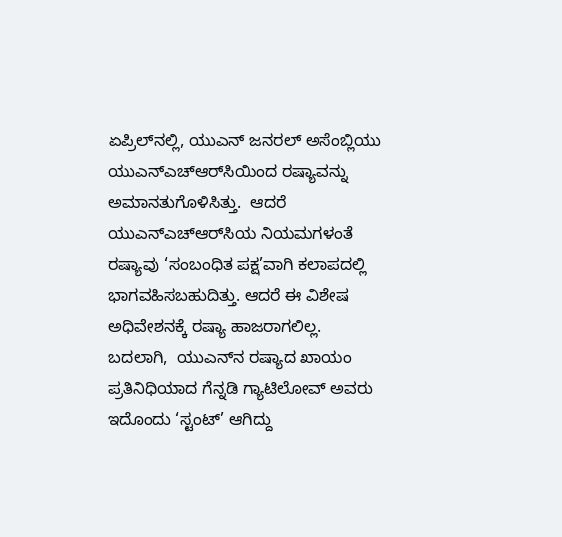ಏಪ್ರಿಲ್‌ನಲ್ಲಿ, ಯುಎನ್ ಜನರಲ್ ಅಸೆಂಬ್ಲಿಯು ಯುಎನ್‌ಎಚ್‌ಆರ್‌ಸಿಯಿಂದ ರಷ್ಯಾವನ್ನು ಅಮಾನತುಗೊಳಿಸಿತ್ತು.  ಆದರೆ ಯುಎನ್‌ಎಚ್‌ಆರ್‌ಸಿಯ ನಿಯಮಗಳಂತೆ ರಷ್ಯಾವು ‘ಸಂಬಂಧಿತ ಪಕ್ಷ’ವಾಗಿ ಕಲಾಪದಲ್ಲಿ ಭಾಗವಹಿಸಬಹುದಿತ್ತು. ಆದರೆ ಈ ವಿಶೇಷ ಅಧಿವೇಶನಕ್ಕೆ ರಷ್ಯಾ ಹಾಜರಾಗಲಿಲ್ಲ.  ಬದಲಾಗಿ,  ಯುಎನ್‌ನ ರಷ್ಯಾದ ಖಾಯಂ ಪ್ರತಿನಿಧಿಯಾದ ಗೆನ್ನಡಿ ಗ್ಯಾಟಿಲೋವ್ ಅವರು ಇದೊಂದು ‘ಸ್ಟಂಟ್’ ಆಗಿದ್ದು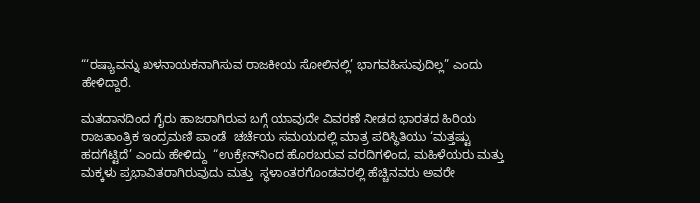“‘ರಷ್ಯಾವನ್ನು ಖಳನಾಯಕನಾಗಿಸುವ ರಾಜಕೀಯ ಸೋಲಿನಲ್ಲಿ’ ಭಾಗವಹಿಸುವುದಿಲ್ಲ” ಎಂದು ಹೇಳಿದ್ದಾರೆ.

ಮತದಾನದಿಂದ ಗೈರು ಹಾಜರಾಗಿರುವ ಬಗ್ಗೆ ಯಾವುದೇ ವಿವರಣೆ ನೀಡದ ಭಾರತದ ಹಿರಿಯ ರಾಜತಾಂತ್ರಿಕ ಇಂದ್ರಮಣಿ ಪಾಂಡೆ  ಚರ್ಚೆಯ ಸಮಯದಲ್ಲಿ ಮಾತ್ರ ಪರಿಸ್ಥಿತಿಯು ‘ಮತ್ತಷ್ಟು ಹದಗೆಟ್ಟಿದೆ’ ಎಂದು ಹೇಳಿದ್ದು  “ಉಕ್ರೇನ್‌ನಿಂದ ಹೊರಬರುವ ವರದಿಗಳಿಂದ, ಮಹಿಳೆಯರು ಮತ್ತು ಮಕ್ಕಳು ಪ್ರಭಾವಿತರಾಗಿರುವುದು ಮತ್ತು  ಸ್ಥಳಾಂತರಗೊಂಡವರಲ್ಲಿ ಹೆಚ್ಚಿನವರು ಅವರೇ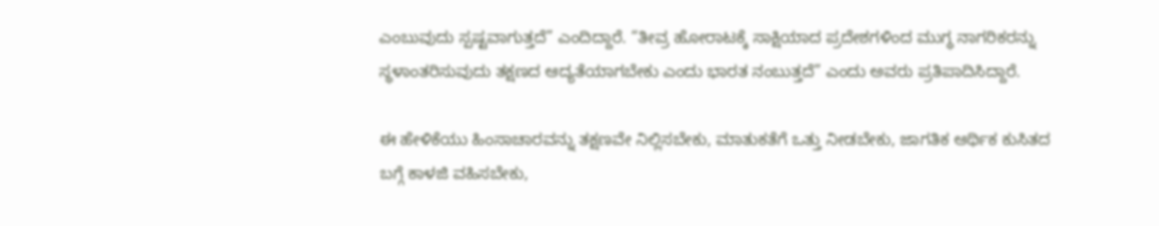ಎಂಬುವುದು ಸ್ಪಷ್ಟವಾಗುತ್ತದೆ” ಎಂದಿದ್ದಾರೆ. “ತೀವ್ರ ಹೋರಾಟಕ್ಕೆ ಸಾಕ್ಷಿಯಾದ ಪ್ರದೇಶಗಳಿಂದ ಮುಗ್ಧ ನಾಗರಿಕರನ್ನು ಸ್ಥಳಾಂತರಿಸುವುದು ತಕ್ಷಣದ ಆದ್ಯತೆಯಾಗಬೇಕು ಎಂದು ಭಾರತ ನಂಬುತ್ತದೆ” ಎಂದು ಅವರು ಪ್ರತಿಪಾದಿಸಿದ್ದಾರೆ.

ಈ ಹೇಳಿಕೆಯು ಹಿಂಸಾಚಾರವನ್ನು ತಕ್ಷಣವೇ ನಿಲ್ಲಿಸಬೇಕು, ಮಾತುಕತೆಗೆ ಒತ್ತು ನೀಡಬೇಕು, ಜಾಗತಿಕ ಆರ್ಥಿಕ ಕುಸಿತದ ಬಗ್ಗೆ ಕಾಳಜಿ ವಹಿಸಬೇಕು,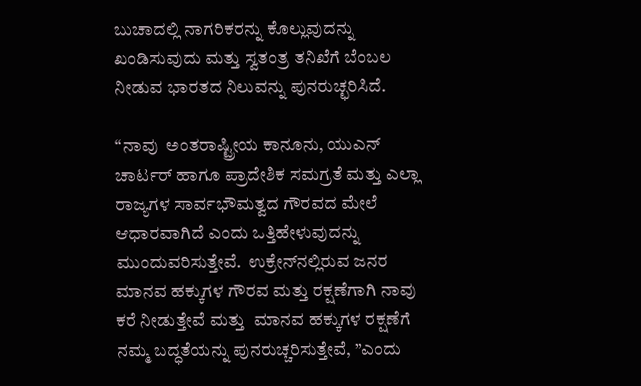ಬುಚಾದಲ್ಲಿ ನಾಗರಿಕರನ್ನು ಕೊಲ್ಲುವುದನ್ನು ಖಂಡಿಸುವುದು ಮತ್ತು ಸ್ವತಂತ್ರ ತನಿಖೆಗೆ ಬೆಂಬಲ ನೀಡುವ ಭಾರತದ ನಿಲುವನ್ನು ಪುನರುಚ್ಛರಿಸಿದೆ.

“ನಾವು  ಅಂತರಾಷ್ಟ್ರೀಯ ಕಾನೂನು, ಯುಎನ್ ಚಾರ್ಟರ್ ಹಾಗೂ ಪ್ರಾದೇಶಿಕ ಸಮಗ್ರತೆ ಮತ್ತು ಎಲ್ಲಾ ರಾಜ್ಯಗಳ ಸಾರ್ವಭೌಮತ್ವದ ಗೌರವದ ಮೇಲೆ ಆಧಾರವಾಗಿದೆ ಎಂದು ಒತ್ತಿಹೇಳುವುದನ್ನು ಮುಂದುವರಿಸುತ್ತೇವೆ.  ಉಕ್ರೇನ್‌ನಲ್ಲಿರುವ ಜನರ ಮಾನವ ಹಕ್ಕುಗಳ ಗೌರವ ಮತ್ತು ರಕ್ಷಣೆಗಾಗಿ ನಾವು ಕರೆ ನೀಡುತ್ತೇವೆ ಮತ್ತು  ಮಾನವ ಹಕ್ಕುಗಳ ರಕ್ಷಣೆಗೆ ನಮ್ಮ ಬದ್ಧತೆಯನ್ನು ಪುನರುಚ್ಚರಿಸುತ್ತೇವೆ, ”ಎಂದು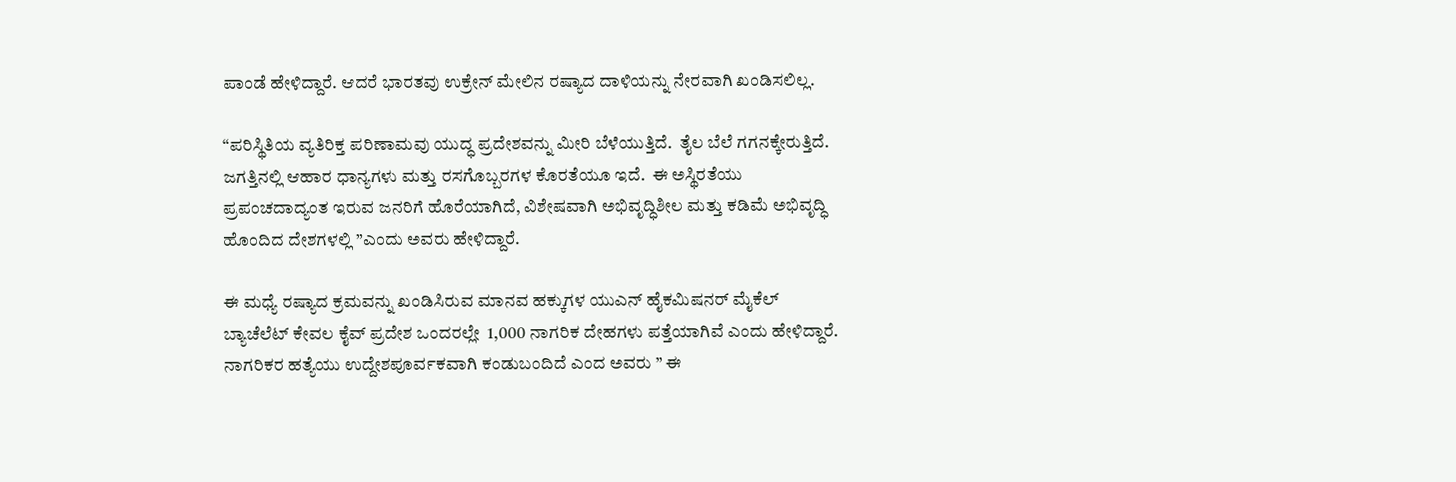ಪಾಂಡೆ ಹೇಳಿದ್ದಾರೆ. ಆದರೆ ಭಾರತವು ಉಕ್ರೇನ್ ಮೇಲಿನ ರಷ್ಯಾದ ದಾಳಿಯನ್ನು ನೇರವಾಗಿ ಖಂಡಿಸಲಿಲ್ಲ.

“ಪರಿಸ್ಥಿತಿಯ ವ್ಯತಿರಿಕ್ತ ಪರಿಣಾಮವು ಯುದ್ಧ ಪ್ರದೇಶವನ್ನು ಮೀರಿ ಬೆಳೆಯುತ್ತಿದೆ.  ತೈಲ ಬೆಲೆ ಗಗನಕ್ಕೇರುತ್ತಿದೆ.  ಜಗತ್ತಿನಲ್ಲಿ ಆಹಾರ ಧಾನ್ಯಗಳು ಮತ್ತು ರಸಗೊಬ್ಬರಗಳ ಕೊರತೆಯೂ ಇದೆ.  ಈ ಅಸ್ಥಿರತೆಯು ಪ್ರಪಂಚದಾದ್ಯಂತ ಇರುವ ಜನರಿಗೆ ಹೊರೆಯಾಗಿದೆ, ವಿಶೇಷವಾಗಿ ಅಭಿವೃದ್ಧಿಶೀಲ ಮತ್ತು ಕಡಿಮೆ ಅಭಿವೃದ್ಧಿ ಹೊಂದಿದ ದೇಶಗಳಲ್ಲಿ ”ಎಂದು ಅವರು ಹೇಳಿದ್ದಾರೆ.

ಈ ಮಧ್ಯೆ ರಷ್ಯಾದ ಕ್ರಮವನ್ನು ಖಂಡಿಸಿರುವ ಮಾನವ ಹಕ್ಕುಗಳ ಯುಎನ್ ಹೈಕಮಿಷನರ್ ಮೈಕೆಲ್ ಬ್ಯಾಚೆಲೆಟ್ ಕೇವಲ ಕೈವ್ ಪ್ರದೇಶ ಒಂದರಲ್ಲೇ  1,000 ನಾಗರಿಕ ದೇಹಗಳು ಪತ್ತೆಯಾಗಿವೆ ಎಂದು ಹೇಳಿದ್ದಾರೆ. ನಾಗರಿಕರ ಹತ್ಯೆಯು ಉದ್ದೇಶಪೂರ್ವಕವಾಗಿ ಕಂಡುಬಂದಿದೆ ಎಂದ ಅವರು ” ಈ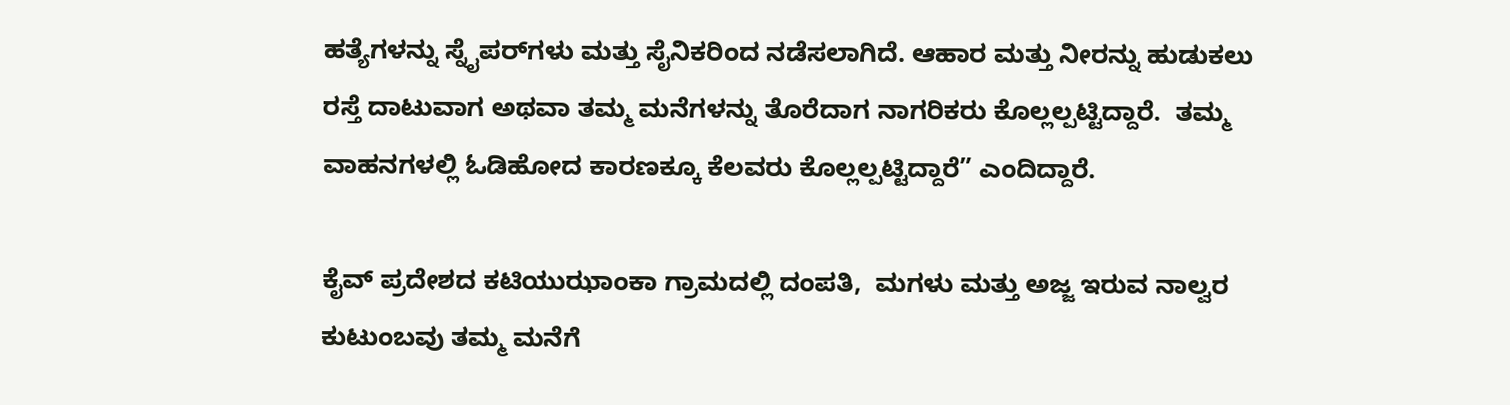ಹತ್ಯೆಗಳನ್ನು ಸ್ನೈಪರ್‌ಗಳು ಮತ್ತು ಸೈನಿಕರಿಂದ ನಡೆಸಲಾಗಿದೆ. ಆಹಾರ ಮತ್ತು ನೀರನ್ನು ಹುಡುಕಲು ರಸ್ತೆ ದಾಟುವಾಗ ಅಥವಾ ತಮ್ಮ ಮನೆಗಳನ್ನು ತೊರೆದಾಗ ನಾಗರಿಕರು ಕೊಲ್ಲಲ್ಪಟ್ಟಿದ್ದಾರೆ.  ತಮ್ಮ ವಾಹನಗಳಲ್ಲಿ ಓಡಿಹೋದ ಕಾರಣಕ್ಕೂ ಕೆಲವರು ಕೊಲ್ಲಲ್ಪಟ್ಟಿದ್ದಾರೆ” ಎಂದಿದ್ದಾರೆ.

ಕೈವ್ ಪ್ರದೇಶದ ಕಟಿಯುಝಾಂಕಾ ಗ್ರಾಮದಲ್ಲಿ ದಂಪತಿ,  ಮಗಳು ಮತ್ತು ಅಜ್ಜ ಇರುವ ನಾಲ್ವರ ಕುಟುಂಬವು ತಮ್ಮ ಮನೆಗೆ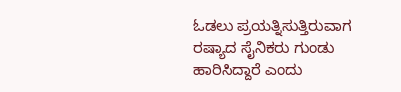ಓಡಲು ಪ್ರಯತ್ನಿಸುತ್ತಿರುವಾಗ ರಷ್ಯಾದ ಸೈನಿಕರು ಗುಂಡು ಹಾರಿಸಿದ್ದಾರೆ ಎಂದು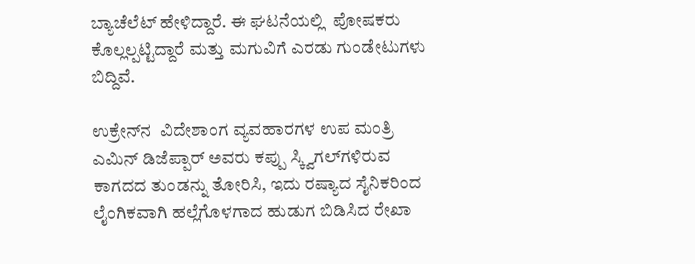ಬ್ಯಾಚೆಲೆಟ್ ಹೇಳಿದ್ದಾರೆ. ಈ ಘಟನೆಯಲ್ಲಿ  ಪೋಷಕರು ಕೊಲ್ಲಲ್ಪಟ್ಟಿದ್ದಾರೆ ಮತ್ತು ಮಗುವಿಗೆ ಎರಡು ಗುಂಡೇಟುಗಳು ಬಿದ್ದಿವೆ.

ಉಕ್ರೇನ್‌ನ  ವಿದೇಶಾಂಗ ವ್ಯವಹಾರಗಳ ಉಪ ಮಂತ್ರಿ ಎಮಿನ್ ಡಿಜೆಪ್ಪಾರ್ ಅವರು ಕಪ್ಪು ಸ್ಕ್ವಿಗಲ್‌ಗಳಿರುವ ಕಾಗದದ ತುಂಡನ್ನು ತೋರಿಸಿ, ಇದು ರಷ್ಯಾದ ಸೈನಿಕರಿಂದ ಲೈಂಗಿಕವಾಗಿ ಹಲ್ಲೆಗೊಳಗಾದ ಹುಡುಗ ಬಿಡಿಸಿದ ರೇಖಾ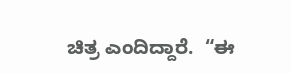ಚಿತ್ರ ಎಂದಿದ್ದಾರೆ.  “ಈ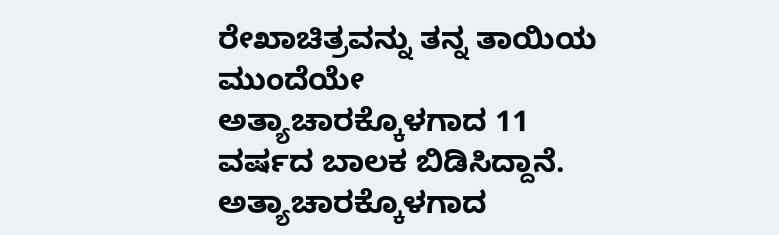ರೇಖಾಚಿತ್ರವನ್ನು ತನ್ನ ತಾಯಿಯ ಮುಂದೆಯೇ ಅತ್ಯಾಚಾರಕ್ಕೊಳಗಾದ 11 ವರ್ಷದ ಬಾಲಕ ಬಿಡಿಸಿದ್ದಾನೆ. ಅತ್ಯಾಚಾರಕ್ಕೊಳಗಾದ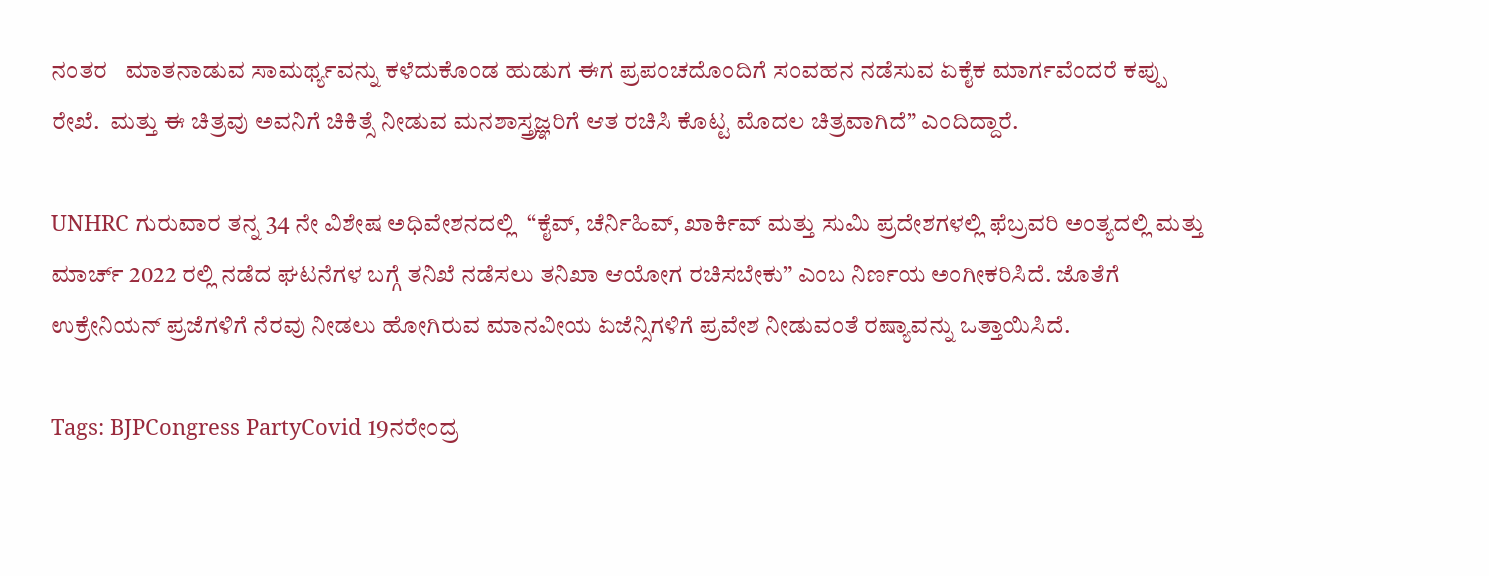ನಂತರ   ಮಾತನಾಡುವ ಸಾಮರ್ಥ್ಯವನ್ನು ಕಳೆದುಕೊಂಡ ಹುಡುಗ ಈಗ ಪ್ರಪಂಚದೊಂದಿಗೆ ಸಂವಹನ ನಡೆಸುವ ಏಕೈಕ ಮಾರ್ಗವೆಂದರೆ ಕಪ್ಪು ರೇಖೆ.  ಮತ್ತು ಈ ಚಿತ್ರವು ಅವನಿಗೆ ಚಿಕಿತ್ಸೆ ನೀಡುವ ಮನಶಾಸ್ತ್ರಜ್ಞರಿಗೆ ಆತ ರಚಿಸಿ ಕೊಟ್ಟ ಮೊದಲ ಚಿತ್ರವಾಗಿದೆ” ಎಂದಿದ್ದಾರೆ.

UNHRC ಗುರುವಾರ ತನ್ನ 34 ನೇ ವಿಶೇಷ ಅಧಿವೇಶನದಲ್ಲಿ  “ಕೈವ್, ಚೆರ್ನಿಹಿವ್, ಖಾರ್ಕಿವ್ ಮತ್ತು ಸುಮಿ ಪ್ರದೇಶಗಳಲ್ಲಿ ಫೆಬ್ರವರಿ ಅಂತ್ಯದಲ್ಲಿ ಮತ್ತು ಮಾರ್ಚ್ 2022 ರಲ್ಲಿ ನಡೆದ ಘಟನೆಗಳ ಬಗ್ಗೆ ತನಿಖೆ ನಡೆಸಲು ತನಿಖಾ ಆಯೋಗ ರಚಿಸಬೇಕು” ಎಂಬ ನಿರ್ಣಯ ಅಂಗೀಕರಿಸಿದೆ. ಜೊತೆಗೆ ಉಕ್ರೇನಿಯನ್ ಪ್ರಜೆಗಳಿಗೆ ನೆರವು ನೀಡಲು ಹೋಗಿರುವ ಮಾನವೀಯ ಏಜೆನ್ಸಿಗಳಿಗೆ ಪ್ರವೇಶ ನೀಡುವಂತೆ ರಷ್ಯಾವನ್ನು ಒತ್ತಾಯಿಸಿದೆ.

Tags: BJPCongress PartyCovid 19ನರೇಂದ್ರ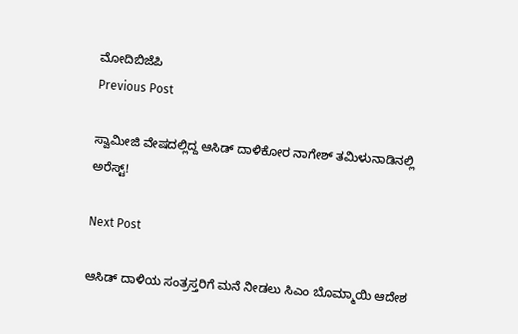ಮೋದಿಬಿಜೆಪಿ
Previous Post

ಸ್ವಾಮೀಜಿ ವೇಷದಲ್ಲಿದ್ದ ಆಸಿಡ್‌ ದಾಳಿಕೋರ ನಾಗೇಶ್‌ ತಮಿಳುನಾಡಿನಲ್ಲಿ ಅರೆಸ್ಟ್!

Next Post

ಆಸಿಡ್ ದಾಳಿಯ ಸಂತ್ರಸ್ತರಿಗೆ ಮನೆ ನೀಡಲು ಸಿಎಂ ಬೊಮ್ಮಾಯಿ ಆದೇಶ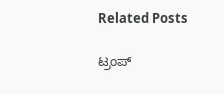Related Posts

ಟ್ರಂಪ್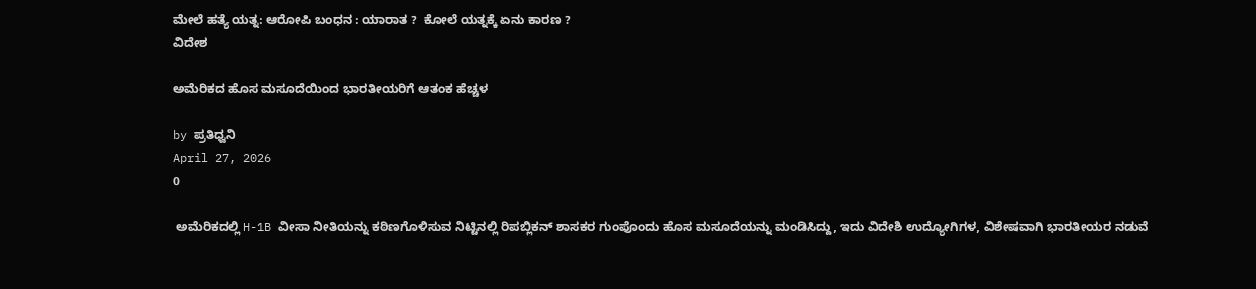ಮೇಲೆ ಹತ್ಯೆ ಯತ್ನ: ಆರೋಪಿ ಬಂಧನ : ಯಾರಾತ ?  ಕೋಲೆ ಯತ್ನಕ್ಕೆ ಏನು ಕಾರಣ ?
ವಿದೇಶ

ಅಮೆರಿಕದ ಹೊಸ ಮಸೂದೆಯಿಂದ ಭಾರತೀಯರಿಗೆ ಆತಂಕ ಹೆಚ್ಚಳ

by ಪ್ರತಿಧ್ವನಿ
April 27, 2026
0

 ಅಮೆರಿಕದಲ್ಲಿ H-1B ವೀಸಾ ನೀತಿಯನ್ನು ಕಠಿಣಗೊಳಿಸುವ ನಿಟ್ಟಿನಲ್ಲಿ ರಿಪಬ್ಲಿಕನ್ ಶಾಸಕರ ಗುಂಪೊಂದು ಹೊಸ ಮಸೂದೆಯನ್ನು ಮಂಡಿಸಿದ್ದು, ಇದು ವಿದೇಶಿ ಉದ್ಯೋಗಿಗಳ, ವಿಶೇಷವಾಗಿ ಭಾರತೀಯರ ನಡುವೆ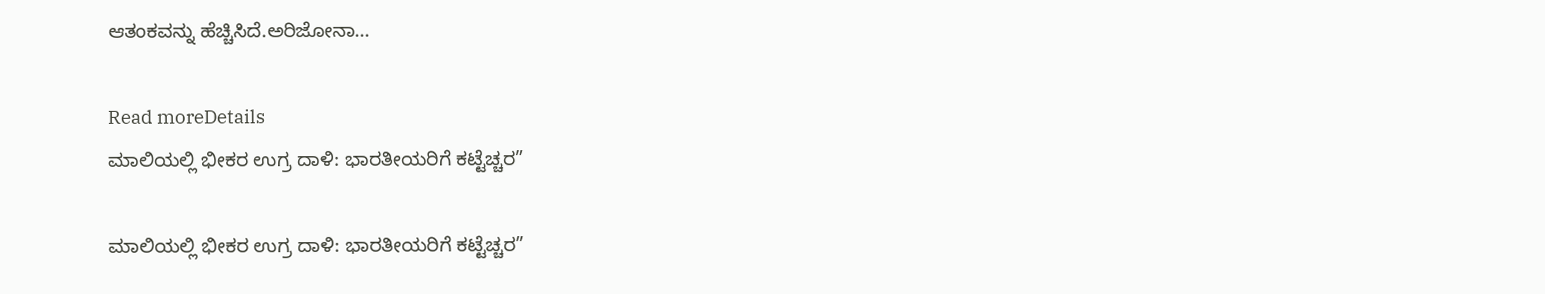ಆತಂಕವನ್ನು ಹೆಚ್ಚಿಸಿದೆ.ಅರಿಜೋನಾ...

Read moreDetails
ಮಾಲಿಯಲ್ಲಿ ಭೀಕರ ಉಗ್ರ ದಾಳಿ: ಭಾರತೀಯರಿಗೆ ಕಟ್ಟೆಚ್ಚರ”

ಮಾಲಿಯಲ್ಲಿ ಭೀಕರ ಉಗ್ರ ದಾಳಿ: ಭಾರತೀಯರಿಗೆ ಕಟ್ಟೆಚ್ಚರ”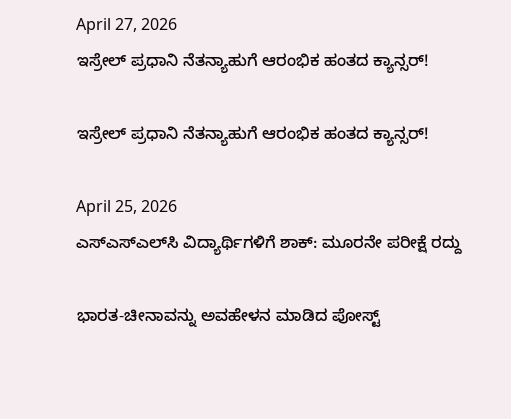April 27, 2026
ಇಸ್ರೇಲ್ ಪ್ರಧಾನಿ ನೆತನ್ಯಾಹುಗೆ ಆರಂಭಿಕ ಹಂತದ ಕ್ಯಾನ್ಸರ್!

ಇಸ್ರೇಲ್ ಪ್ರಧಾನಿ ನೆತನ್ಯಾಹುಗೆ ಆರಂಭಿಕ ಹಂತದ ಕ್ಯಾನ್ಸರ್!

April 25, 2026
ಎಸ್‌ಎಸ್‌ಎಲ್‌ಸಿ ವಿದ್ಯಾರ್ಥಿಗಳಿಗೆ ಶಾಕ್: ಮೂರನೇ ಪರೀಕ್ಷೆ ರದ್ದು

ಭಾರತ-ಚೀನಾವನ್ನು ಅವಹೇಳನ ಮಾಡಿದ ಪೋಸ್ಟ್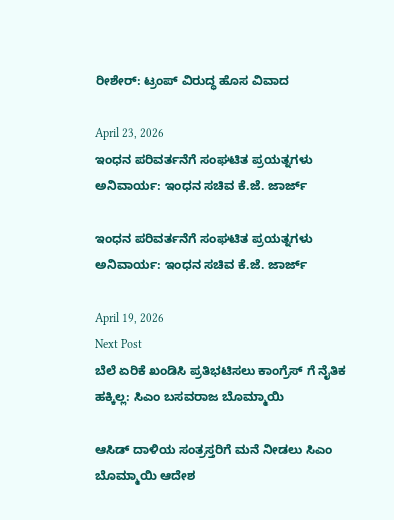ರೀಶೇರ್: ಟ್ರಂಪ್ ವಿರುದ್ಧ ಹೊಸ ವಿವಾದ

April 23, 2026
ಇಂಧನ ಪರಿವರ್ತನೆಗೆ ಸಂಘಟಿತ ಪ್ರಯತ್ನಗಳು ಅನಿವಾರ್ಯ: ಇಂಧನ ಸಚಿವ ಕೆ.ಜೆ. ಜಾರ್ಜ್

ಇಂಧನ ಪರಿವರ್ತನೆಗೆ ಸಂಘಟಿತ ಪ್ರಯತ್ನಗಳು ಅನಿವಾರ್ಯ: ಇಂಧನ ಸಚಿವ ಕೆ.ಜೆ. ಜಾರ್ಜ್

April 19, 2026
Next Post
ಬೆಲೆ ಏರಿಕೆ ಖಂಡಿಸಿ ಪ್ರತಿಭಟಿಸಲು ಕಾಂಗ್ರೆಸ್ ಗೆ ನೈತಿಕ ಹಕ್ಕಿಲ್ಲ: ಸಿಎಂ ಬಸವರಾಜ ಬೊಮ್ಮಾಯಿ

ಆಸಿಡ್ ದಾಳಿಯ ಸಂತ್ರಸ್ತರಿಗೆ ಮನೆ ನೀಡಲು ಸಿಎಂ ಬೊಮ್ಮಾಯಿ ಆದೇಶ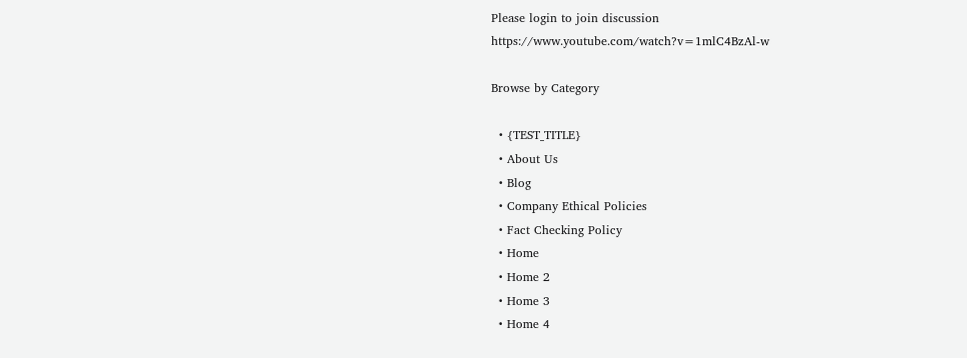Please login to join discussion
https://www.youtube.com/watch?v=1mlC4BzAl-w

Browse by Category

  • {TEST_TITLE}
  • About Us
  • Blog
  • Company Ethical Policies
  • Fact Checking Policy
  • Home
  • Home 2
  • Home 3
  • Home 4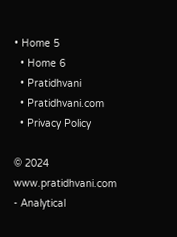• Home 5
  • Home 6
  • Pratidhvani
  • Pratidhvani.com
  • Privacy Policy

© 2024 www.pratidhvani.com - Analytical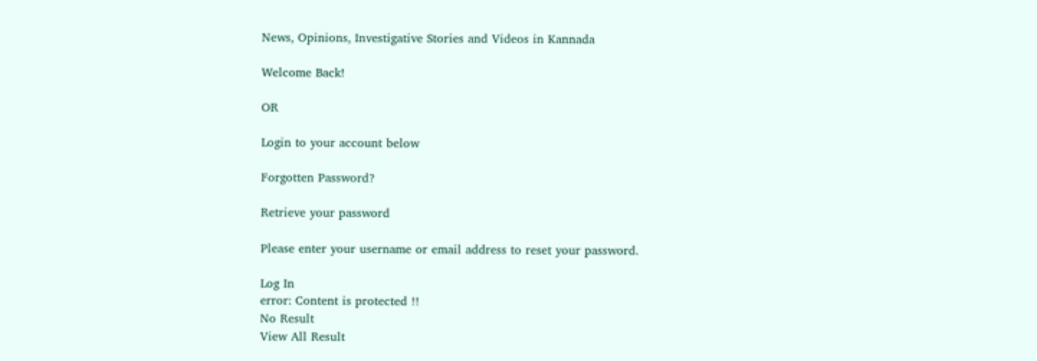News, Opinions, Investigative Stories and Videos in Kannada

Welcome Back!

OR

Login to your account below

Forgotten Password?

Retrieve your password

Please enter your username or email address to reset your password.

Log In
error: Content is protected !!
No Result
View All Result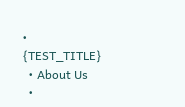• {TEST_TITLE}
  • About Us
  •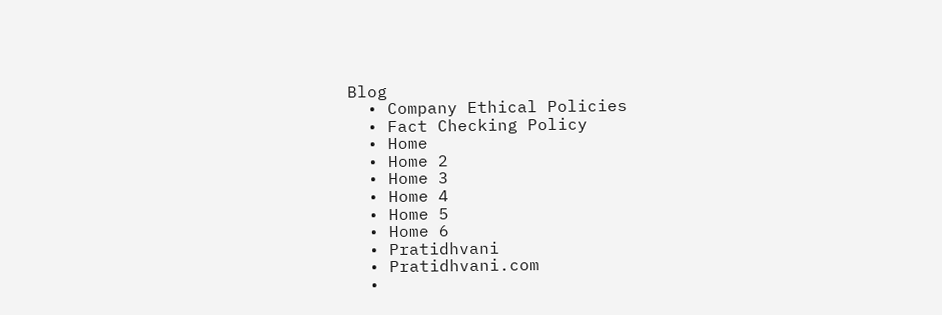Blog
  • Company Ethical Policies
  • Fact Checking Policy
  • Home
  • Home 2
  • Home 3
  • Home 4
  • Home 5
  • Home 6
  • Pratidhvani
  • Pratidhvani.com
  •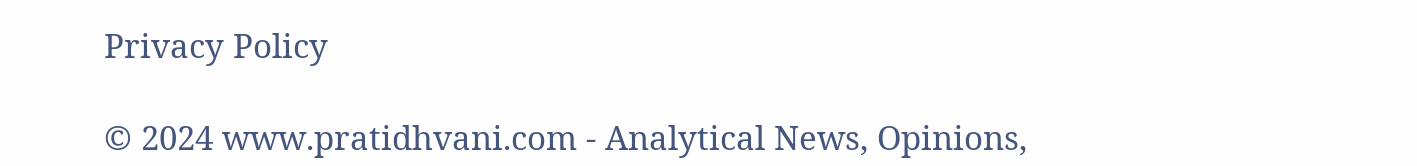Privacy Policy

© 2024 www.pratidhvani.com - Analytical News, Opinions,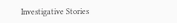Investigative Stories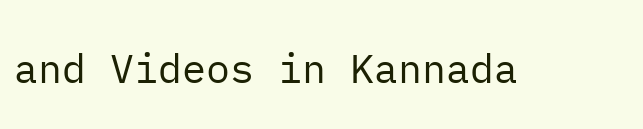and Videos in Kannada